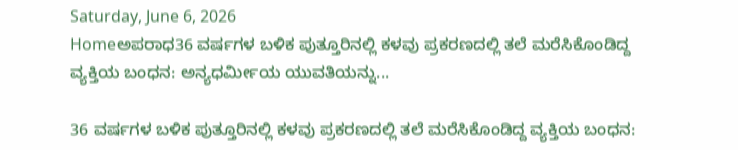Saturday, June 6, 2026
Homeಅಪರಾಧ36 ವರ್ಷಗಳ ಬಳಿಕ ಪುತ್ತೂರಿನಲ್ಲಿ ಕಳವು ಪ್ರಕರಣದಲ್ಲಿ ತಲೆ ಮರೆಸಿಕೊಂಡಿದ್ದ ವ್ಯಕ್ತಿಯ ಬಂಧನ: ಅನ್ಯಧರ್ಮೀಯ ಯುವತಿಯನ್ನು...

36 ವರ್ಷಗಳ ಬಳಿಕ ಪುತ್ತೂರಿನಲ್ಲಿ ಕಳವು ಪ್ರಕರಣದಲ್ಲಿ ತಲೆ ಮರೆಸಿಕೊಂಡಿದ್ದ ವ್ಯಕ್ತಿಯ ಬಂಧನ: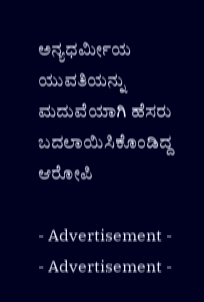ಅನ್ಯಧರ್ಮೀಯ ಯುವತಿಯನ್ನು ಮದುವೆಯಾಗಿ ಹೆಸರು ಬದಲಾಯಿಸಿಕೊಂಡಿದ್ದ ಆರೋಪಿ

- Advertisement -
- Advertisement -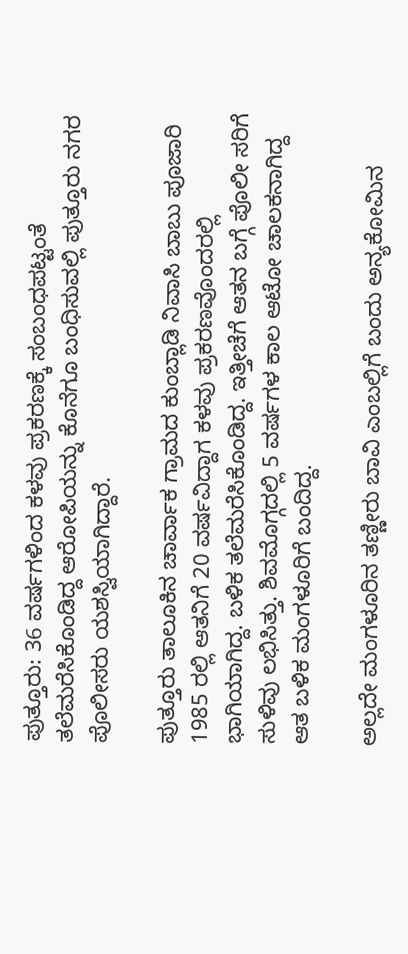ಪುತ್ತೂರು: 36 ವರ್ಷಗಳಿಂದ ಕಳವು ಪ್ರಕರಣಕ್ಕೆ ಸಂಬಂಧಪಟ್ಟಂತೆ ತಲೆಮರೆಸಿಕೊಂಡಿದ್ದ ಆರೋಪಿಯನ್ನು ಕೊನೆಗೂ ಬಂಧಿಸುವಲ್ಲಿ ಪುತ್ತೂರು ನಗರ ಪೊಲೀಸರು ಯಶಸ್ವಿಯಾಗಿದ್ದಾರೆ.

ಪುತ್ತೂರು ತಾಲೂಕಿನ ಚಾರ್ವಾಕ ಗ್ರಾಮದ ಕುಂಬ್ಲಾಡಿ ನಿವಾಸಿ ಬಾಬು ಪೂಜಾರಿ 1985 ರಲ್ಲಿ ಆತನಿಗೆ 20 ವರ್ಷವಿದ್ದಾಗ ಕಳವು ಪ್ರಕರಣವೊಂದರಲ್ಲಿ ಭಾಗಿಯಾಗಿದ್ದ. ಬಳಿಕ ತಲೆಮರೆಸಿಕೊಂಡಿದ್ದ. ಇತ್ತೀಚೆಗೆ ಆತನ ಬಗ್ಗೆ ಪೊಲೀ ಸರಿಗೆ ಸುಳಿವು ಲಭಿಸಿತ್ತು. ಶಿವಮೊಗ್ಗದಲ್ಲಿ 5 ವರ್ಷಗಳ ಕಾಲ ಆಟೋ ಚಾಲಕನಾಗಿದ್ದ  ಆತ ಬಳಿಕ ಮಂಗಳೂರಿಗೆ ಬಂದಿದ್ದ.

ಅಲ್ಲದೇ ಮಂಗಳೂರಿನ ತಣ್ಣೀರು ಬಾವಿ ಎಂಬಲ್ಲಿಗೆ ಬಂದು ಅನ್ಯಕೋಮಿನ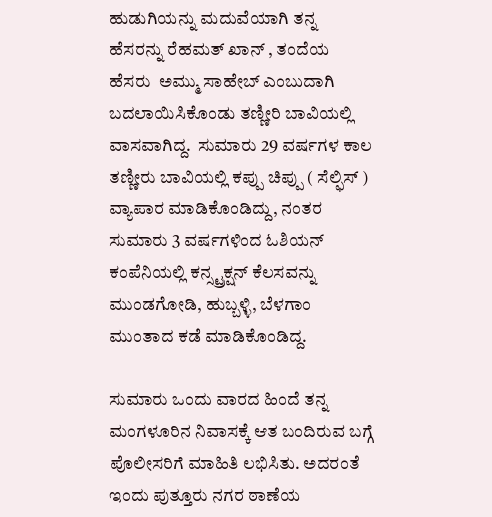ಹುಡುಗಿಯನ್ನು ಮದುವೆಯಾಗಿ ತನ್ನ ಹೆಸರನ್ನು ರೆಹಮತ್‌ ಖಾನ್‌ , ತಂದೆಯ ಹೆಸರು  ಅಮ್ಮು ಸಾಹೇಬ್‌ ಎಂಬುದಾಗಿ ಬದಲಾಯಿಸಿಕೊಂಡು ತಣ್ಣೀರಿ ಬಾವಿಯಲ್ಲಿ ವಾಸವಾಗಿದ್ದ.  ಸುಮಾರು 29 ವರ್ಷಗಳ ಕಾಲ ತಣ್ಣೀರು ಬಾವಿಯಲ್ಲಿ ಕಪ್ಪು ಚಿಪ್ಪು ( ಸೆಲ್ಫಿಸ್‌ ) ವ್ಯಾಪಾರ ಮಾಡಿಕೊಂಡಿದ್ದು, ನಂತರ ಸುಮಾರು 3 ವರ್ಷಗಳಿಂದ ಓಶಿಯನ್‌ ಕಂಪೆನಿಯಲ್ಲಿ ಕನ್ಸ್ಟ್ರಕ್ಷನ್‌ ಕೆಲಸವನ್ನು ಮುಂಡಗೋಡಿ, ಹುಬ್ಬಳ್ಳಿ, ಬೆಳಗಾಂ ಮುಂತಾದ ಕಡೆ ಮಾಡಿಕೊಂಡಿದ್ದ.

ಸುಮಾರು ಒಂದು ವಾರದ ಹಿಂದೆ ತನ್ನ ಮಂಗಳೂರಿನ ನಿವಾಸಕ್ಕೆ ಆತ ಬಂದಿರುವ ಬಗ್ಗೆ ಪೊಲೀಸರಿಗೆ ಮಾಹಿತಿ ಲಭಿಸಿತು. ಅದರಂತೆ ಇಂದು ಪುತ್ತೂರು ನಗರ ಠಾಣೆಯ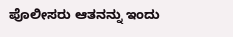ಪೊಲೀಸರು ಆತನನ್ನು ಇಂದು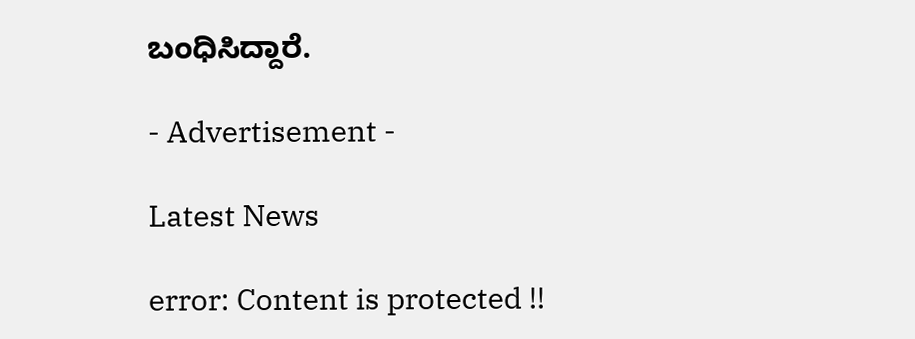ಬಂಧಿಸಿದ್ದಾರೆ.

- Advertisement -

Latest News

error: Content is protected !!